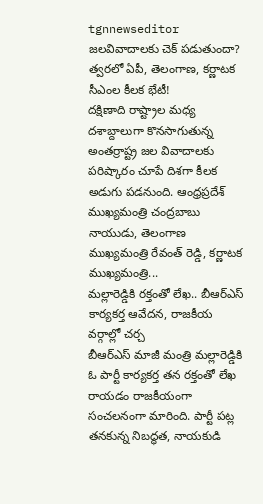tgnnewseditor
జలవివాదాలకు చెక్ పడుతుందా? త్వరలో ఏపీ, తెలంగాణ, కర్ణాటక సీఎంల కీలక భేటీ!
దక్షిణాది రాష్ట్రాల మధ్య దశాబ్దాలుగా కొనసాగుతున్న అంతర్రాష్ట్ర జల వివాదాలకు పరిష్కారం చూపే దిశగా కీలక అడుగు పడనుంది. ఆంధ్రప్రదేశ్ ముఖ్యమంత్రి చంద్రబాబు నాయుడు, తెలంగాణ ముఖ్యమంత్రి రేవంత్ రెడ్డి, కర్ణాటక ముఖ్యమంత్రి...
మల్లారెడ్డికి రక్తంతో లేఖ.. బీఆర్ఎస్ కార్యకర్త ఆవేదన, రాజకీయ వర్గాల్లో చర్చ
బీఆర్ఎస్ మాజీ మంత్రి మల్లారెడ్డికి ఓ పార్టీ కార్యకర్త తన రక్తంతో లేఖ రాయడం రాజకీయంగా సంచలనంగా మారింది. పార్టీ పట్ల తనకున్న నిబద్ధత, నాయకుడి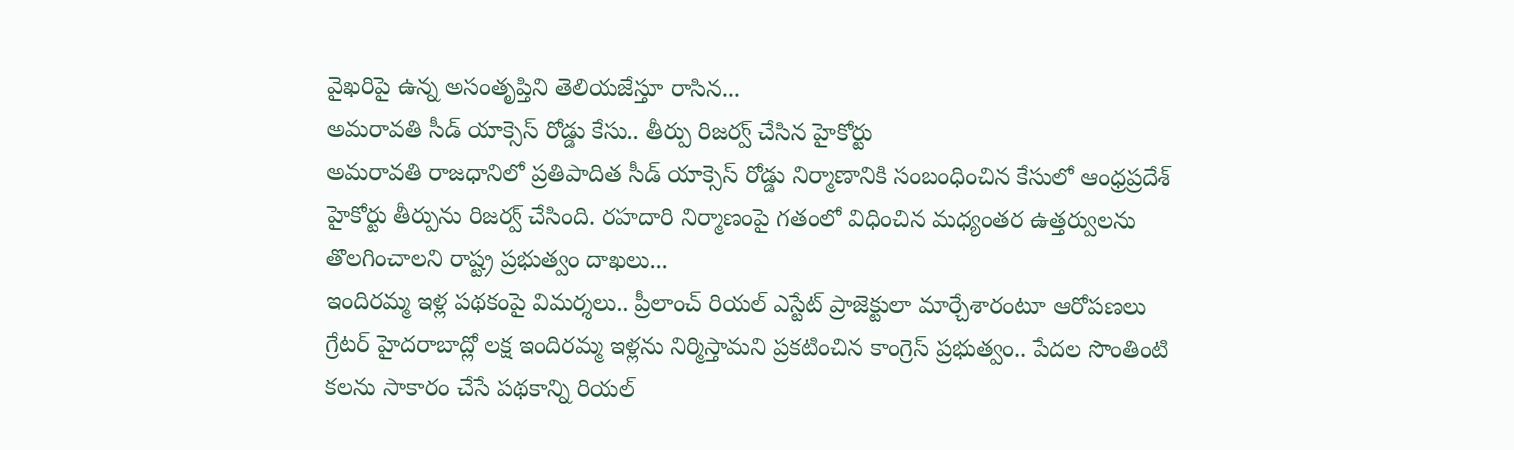వైఖరిపై ఉన్న అసంతృప్తిని తెలియజేస్తూ రాసిన...
అమరావతి సీడ్ యాక్సెస్ రోడ్డు కేసు.. తీర్పు రిజర్వ్ చేసిన హైకోర్టు
అమరావతి రాజధానిలో ప్రతిపాదిత సీడ్ యాక్సెస్ రోడ్డు నిర్మాణానికి సంబంధించిన కేసులో ఆంధ్రప్రదేశ్ హైకోర్టు తీర్పును రిజర్వ్ చేసింది. రహదారి నిర్మాణంపై గతంలో విధించిన మధ్యంతర ఉత్తర్వులను తొలగించాలని రాష్ట్ర ప్రభుత్వం దాఖలు...
ఇందిరమ్మ ఇళ్ల పథకంపై విమర్శలు.. ప్రీలాంచ్ రియల్ ఎస్టేట్ ప్రాజెక్టులా మార్చేశారంటూ ఆరోపణలు
గ్రేటర్ హైదరాబాద్లో లక్ష ఇందిరమ్మ ఇళ్లను నిర్మిస్తామని ప్రకటించిన కాంగ్రెస్ ప్రభుత్వం.. పేదల సొంతింటి కలను సాకారం చేసే పథకాన్ని రియల్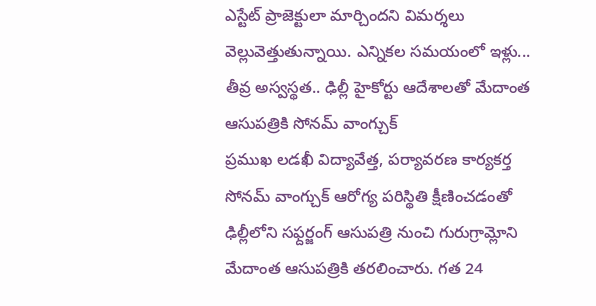ఎస్టేట్ ప్రాజెక్టులా మార్చిందని విమర్శలు వెల్లువెత్తుతున్నాయి. ఎన్నికల సమయంలో ఇళ్లు...
తీవ్ర అస్వస్థత.. ఢిల్లీ హైకోర్టు ఆదేశాలతో మేదాంత ఆసుపత్రికి సోనమ్ వాంగ్చుక్
ప్రముఖ లడఖీ విద్యావేత్త, పర్యావరణ కార్యకర్త సోనమ్ వాంగ్చుక్ ఆరోగ్య పరిస్థితి క్షీణించడంతో ఢిల్లీలోని సఫ్దర్జంగ్ ఆసుపత్రి నుంచి గురుగ్రామ్లోని మేదాంత ఆసుపత్రికి తరలించారు. గత 24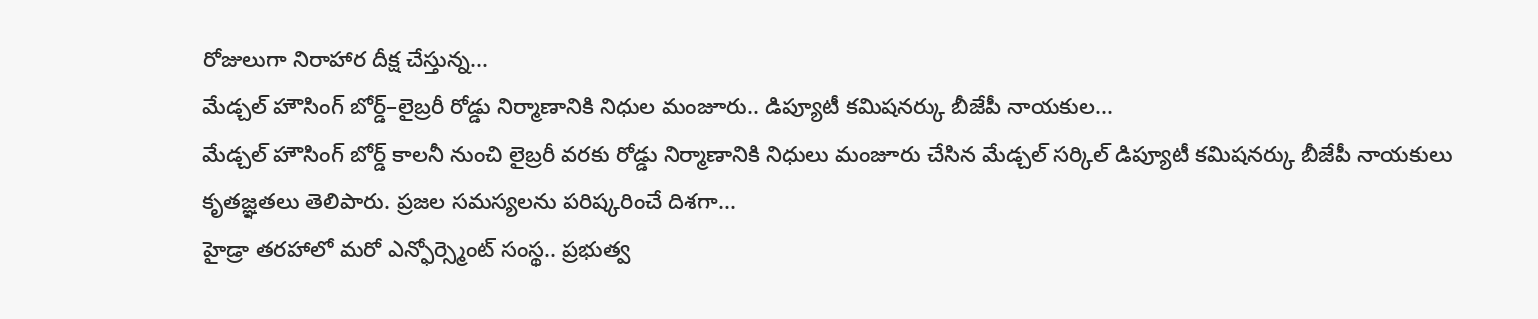రోజులుగా నిరాహార దీక్ష చేస్తున్న...
మేడ్చల్ హౌసింగ్ బోర్డ్–లైబ్రరీ రోడ్డు నిర్మాణానికి నిధుల మంజూరు.. డిప్యూటీ కమిషనర్కు బీజేపీ నాయకుల...
మేడ్చల్ హౌసింగ్ బోర్డ్ కాలనీ నుంచి లైబ్రరీ వరకు రోడ్డు నిర్మాణానికి నిధులు మంజూరు చేసిన మేడ్చల్ సర్కిల్ డిప్యూటీ కమిషనర్కు బీజేపీ నాయకులు కృతజ్ఞతలు తెలిపారు. ప్రజల సమస్యలను పరిష్కరించే దిశగా...
హైడ్రా తరహాలో మరో ఎన్ఫోర్స్మెంట్ సంస్థ.. ప్రభుత్వ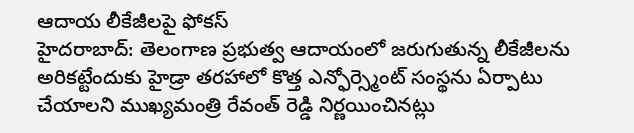ఆదాయ లీకేజీలపై ఫోకస్
హైదరాబాద్: తెలంగాణ ప్రభుత్వ ఆదాయంలో జరుగుతున్న లీకేజీలను అరికట్టేందుకు హైడ్రా తరహాలో కొత్త ఎన్ఫోర్స్మెంట్ సంస్థను ఏర్పాటు చేయాలని ముఖ్యమంత్రి రేవంత్ రెడ్డి నిర్ణయించినట్లు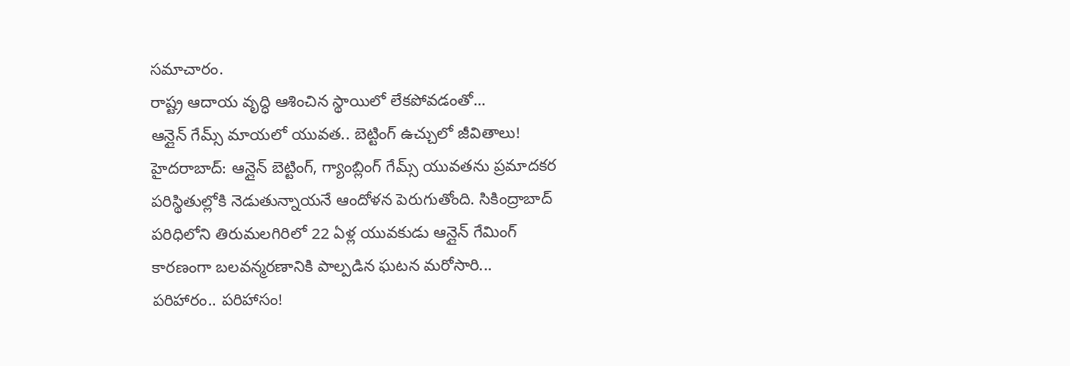సమాచారం.
రాష్ట్ర ఆదాయ వృద్ధి ఆశించిన స్థాయిలో లేకపోవడంతో...
ఆన్లైన్ గేమ్స్ మాయలో యువత.. బెట్టింగ్ ఉచ్చులో జీవితాలు!
హైదరాబాద్: ఆన్లైన్ బెట్టింగ్, గ్యాంబ్లింగ్ గేమ్స్ యువతను ప్రమాదకర పరిస్థితుల్లోకి నెడుతున్నాయనే ఆందోళన పెరుగుతోంది. సికింద్రాబాద్ పరిధిలోని తిరుమలగిరిలో 22 ఏళ్ల యువకుడు ఆన్లైన్ గేమింగ్ కారణంగా బలవన్మరణానికి పాల్పడిన ఘటన మరోసారి...
పరిహారం.. పరిహాసం!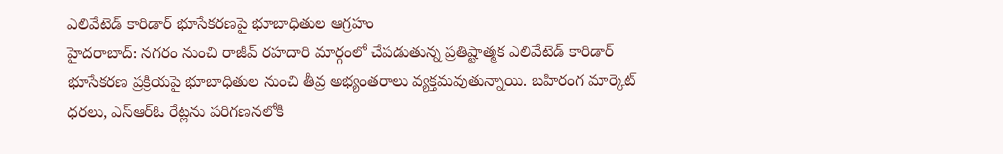ఎలివేటెడ్ కారిడార్ భూసేకరణపై భూబాధితుల ఆగ్రహం
హైదరాబాద్: నగరం నుంచి రాజీవ్ రహదారి మార్గంలో చేపడుతున్న ప్రతిష్టాత్మక ఎలివేటెడ్ కారిడార్ భూసేకరణ ప్రక్రియపై భూబాధితుల నుంచి తీవ్ర అభ్యంతరాలు వ్యక్తమవుతున్నాయి. బహిరంగ మార్కెట్ ధరలు, ఎస్ఆర్ఓ రేట్లను పరిగణనలోకి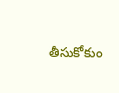తీసుకోకుం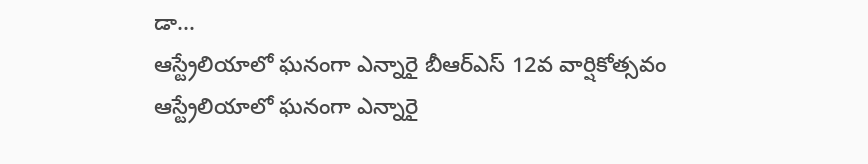డా...
ఆస్ట్రేలియాలో ఘనంగా ఎన్నారై బీఆర్ఎస్ 12వ వార్షికోత్సవం
ఆస్ట్రేలియాలో ఘనంగా ఎన్నారై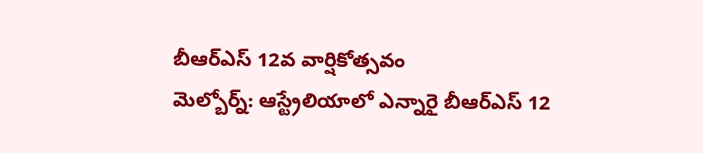బీఆర్ఎస్ 12వ వార్షికోత్సవం
మెల్బోర్న్: ఆస్ట్రేలియాలో ఎన్నారై బీఆర్ఎస్ 12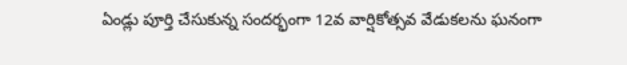ఏండ్లు పూర్తి చేసుకున్న సందర్భంగా 12వ వార్షికోత్సవ వేడుకలను ఘనంగా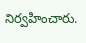నిర్వహించారు.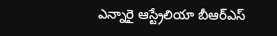ఎన్నారై ఆస్ట్రేలియా బీఆర్ఎస్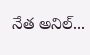నేత అనిల్...